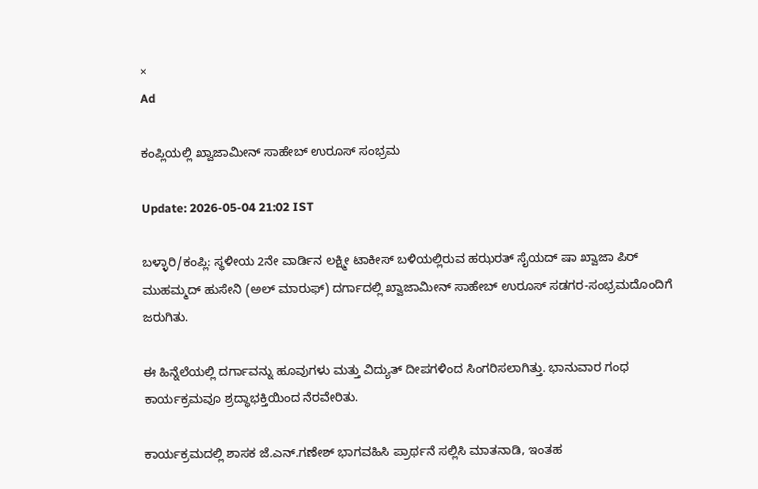×
Ad

ಕಂಪ್ಲಿಯಲ್ಲಿ ಖ್ವಾಜಾಮೀನ್ ಸಾಹೇಬ್ ಉರೂಸ್ ಸಂಭ್ರಮ

Update: 2026-05-04 21:02 IST

ಬಳ್ಳಾರಿ/ಕಂಪ್ಲಿ: ಸ್ಥಳೀಯ 2ನೇ ವಾರ್ಡಿನ ಲಕ್ಷ್ಮೀ ಟಾಕೀಸ್ ಬಳಿಯಲ್ಲಿರುವ ಹಝರತ್ ಸೈಯದ್ ಷಾ ಖ್ವಾಜಾ ಪಿರ್ ಮುಹಮ್ಮದ್‌ ಹುಸೇನಿ (ಅಲ್ ಮಾರುಫ್) ದರ್ಗಾದಲ್ಲಿ ಖ್ವಾಜಾಮೀನ್ ಸಾಹೇಬ್ ಉರೂಸ್ ಸಡಗರ-ಸಂಭ್ರಮದೊಂದಿಗೆ ಜರುಗಿತು.

ಈ ಹಿನ್ನೆಲೆಯಲ್ಲಿ ದರ್ಗಾವನ್ನು ಹೂವುಗಳು ಮತ್ತು ವಿದ್ಯುತ್ ದೀಪಗಳಿಂದ ಸಿಂಗರಿಸಲಾಗಿತ್ತು. ಭಾನುವಾರ ಗಂಧ ಕಾರ್ಯಕ್ರಮವೂ ಶ್ರದ್ಧಾಭಕ್ತಿಯಿಂದ ನೆರವೇರಿತು.

ಕಾರ್ಯಕ್ರಮದಲ್ಲಿ ಶಾಸಕ ಜೆ.ಎನ್.ಗಣೇಶ್ ಭಾಗವಹಿಸಿ ಪ್ರಾರ್ಥನೆ ಸಲ್ಲಿಸಿ ಮಾತನಾಡಿ, ಇಂತಹ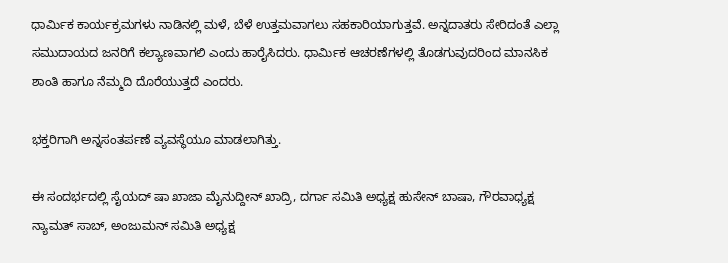ಧಾರ್ಮಿಕ ಕಾರ್ಯಕ್ರಮಗಳು ನಾಡಿನಲ್ಲಿ ಮಳೆ, ಬೆಳೆ ಉತ್ತಮವಾಗಲು ಸಹಕಾರಿಯಾಗುತ್ತವೆ. ಅನ್ನದಾತರು ಸೇರಿದಂತೆ ಎಲ್ಲಾ ಸಮುದಾಯದ ಜನರಿಗೆ ಕಲ್ಯಾಣವಾಗಲಿ ಎಂದು ಹಾರೈಸಿದರು. ಧಾರ್ಮಿಕ ಆಚರಣೆಗಳಲ್ಲಿ ತೊಡಗುವುದರಿಂದ ಮಾನಸಿಕ ಶಾಂತಿ ಹಾಗೂ ನೆಮ್ಮದಿ ದೊರೆಯುತ್ತದೆ ಎಂದರು.

ಭಕ್ತರಿಗಾಗಿ ಅನ್ನಸಂತರ್ಪಣೆ ವ್ಯವಸ್ಥೆಯೂ ಮಾಡಲಾಗಿತ್ತು.

ಈ ಸಂದರ್ಭದಲ್ಲಿ ಸೈಯದ್ ಷಾ ಖಾಜಾ ಮೈನುದ್ದೀನ್ ಖಾದ್ರಿ, ದರ್ಗಾ ಸಮಿತಿ ಅಧ್ಯಕ್ಷ ಹುಸೇನ್ ಬಾಷಾ, ಗೌರವಾಧ್ಯಕ್ಷ ನ್ಯಾಮತ್ ಸಾಬ್, ಅಂಜುಮನ್ ಸಮಿತಿ ಅಧ್ಯಕ್ಷ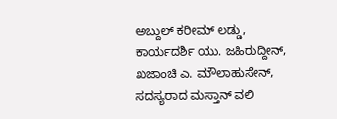ಅಬ್ದುಲ್ ಕರೀಮ್ ಲಡ್ಡು, ಕಾರ್ಯದರ್ಶಿ ಯು. ಜಹಿರುದ್ದೀನ್, ಖಜಾಂಚಿ ಎ. ಮೌಲಾಹುಸೇನ್, ಸದಸ್ಯರಾದ ಮಸ್ತಾನ್ ವಲಿ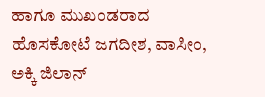ಹಾಗೂ ಮುಖಂಡರಾದ ಹೊಸಕೋಟೆ ಜಗದೀಶ, ವಾಸೀಂ, ಅಕ್ಕಿ ಜಿಲಾನ್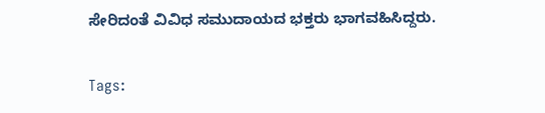ಸೇರಿದಂತೆ ವಿವಿಧ ಸಮುದಾಯದ ಭಕ್ತರು ಭಾಗವಹಿಸಿದ್ದರು.

Tags: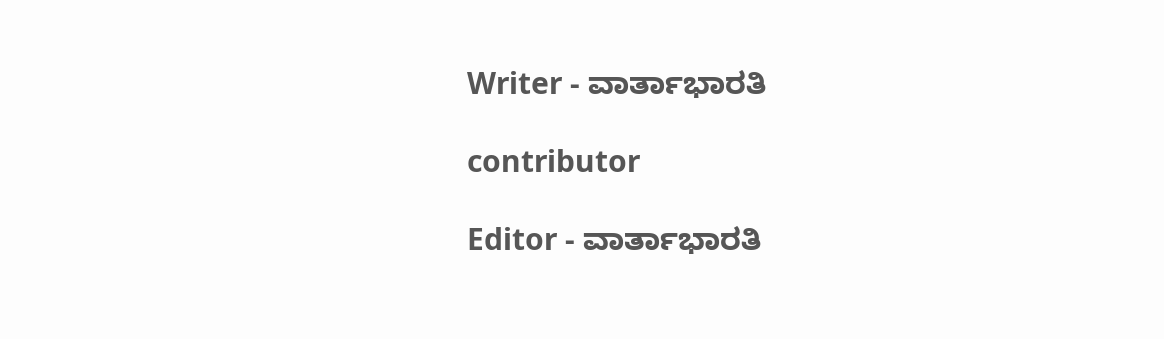Writer - ವಾರ್ತಾಭಾರತಿ

contributor

Editor - ವಾರ್ತಾಭಾರತಿ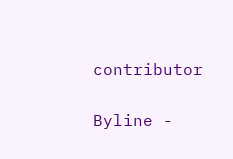contributor

Byline -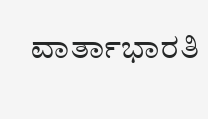ವಾರ್ತಾಭಾರತಿ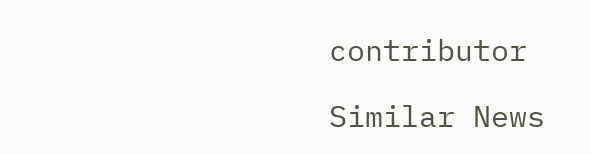contributor

Similar News